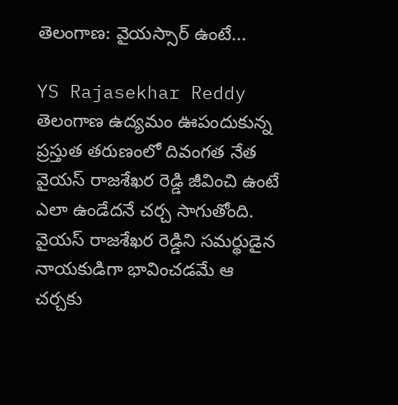తెలంగాణ: వైయస్సార్ ఉంటే...

YS Rajasekhar Reddy
తెలంగాణ ఉద్యమం ఊపందుకున్న ప్రస్తుత తరుణంలో దివంగత నేత వైయస్ రాజశేఖర రెడ్డి జీవించి ఉంటే ఎలా ఉండేదనే చర్చ సాగుతోంది. వైయస్ రాజశేఖర రెడ్డిని సమర్థుడైన నాయకుడిగా భావించడమే ఆ చర్చకు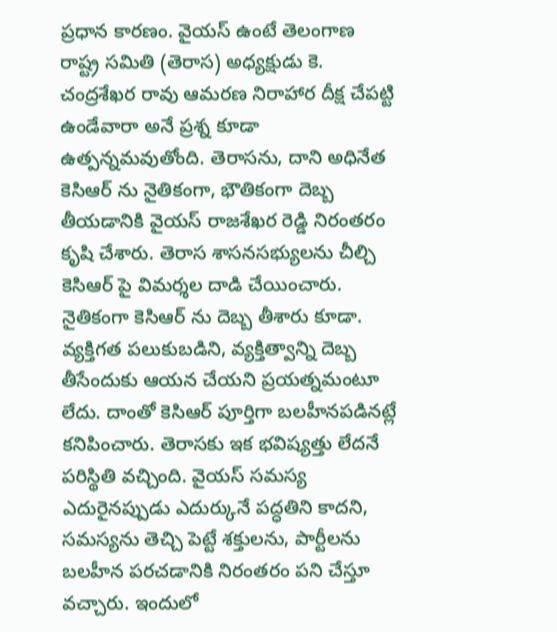ప్రధాన కారణం. వైయస్ ఉంటే తెలంగాణ రాష్ట్ర సమితి (తెరాస) అధ్యక్షుడు కె. చంద్రశేఖర రావు ఆమరణ నిరాహార దీక్ష చేపట్టి ఉండేవారా అనే ప్రశ్న కూడా ఉత్పన్నమవుతోంది. తెరాసను, దాని అధినేత కెసిఆర్ ను నైతికంగా, భౌతికంగా దెబ్బ తీయడానికి వైయస్ రాజశేఖర రెడ్డి నిరంతరం కృషి చేశారు. తెరాస శాసనసభ్యులను చీల్చి కెసిఆర్ పై విమర్శల దాడి చేయించారు. నైతికంగా కెసిఆర్ ను దెబ్బ తీశారు కూడా. వ్యక్తిగత పలుకుబడిని, వ్యక్తిత్వాన్ని దెబ్బ తీసేందుకు ఆయన చేయని ప్రయత్నమంటూ లేదు. దాంతో కెసిఆర్ పూర్తిగా బలహీనపడినట్లే కనిపించారు. తెరాసకు ఇక భవిష్యత్తు లేదనే పరిస్థితి వచ్చింది. వైయస్ సమస్య ఎదురైనప్పుడు ఎదుర్కునే పద్ధతిని కాదని, సమస్యను తెచ్చి పెట్టే శక్తులను, పార్టీలను బలహీన పరచడానికి నిరంతరం పని చేస్తూ వచ్చారు. ఇందులో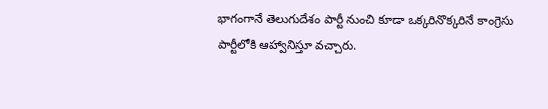భాగంగానే తెలుగుదేశం పార్టీ నుంచి కూడా ఒక్కరినొక్కరినే కాంగ్రెసు పార్టీలోకి ఆహ్వానిస్తూ వచ్చారు.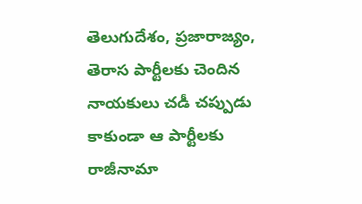తెలుగుదేశం, ప్రజారాజ్యం, తెరాస పార్టీలకు చెందిన నాయకులు చడీ చప్పుడు కాకుండా ఆ పార్టీలకు రాజీనామా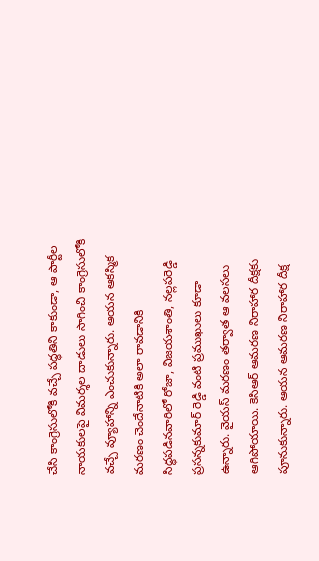చేసి కాంగ్రెసులోకి వచ్చే పద్ధతిని కాకుండా, ఆ పార్టీల నాయకులపై విమర్శల దాడులు సాగించి కాంగ్రెసులోకి వచ్చే వ్యూహాన్ని ఎంచుకున్నారు. ఆయన ఆకస్మిక మరణం చెందేనాటికి అలా రావడానికి సిద్ధపడినవారిలో రోజా, విజయశాంతి, నల్లపరెడ్డి ప్రసన్నకుమార్ రెడ్డి వంటి ప్రముఖులు కూడా ఉన్నారు. వైయస్ మరణం తర్వాత ఆ వలసలు ఆగిపోయాయి. కెసిఆర్ ఆమరణ నిరాహార దీక్షకు పూనుకున్నారు. ఆయన ఆమరణ నిరాహార దీక్ష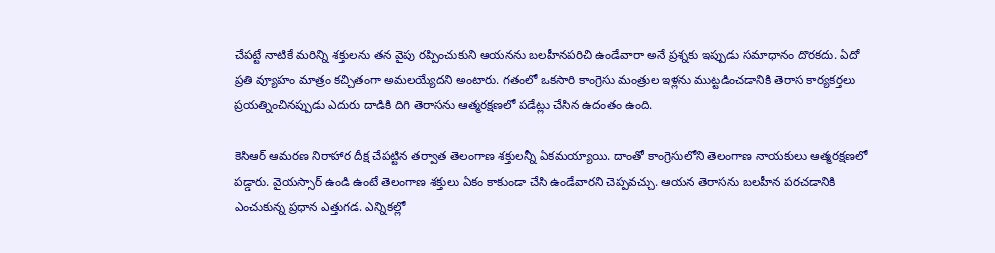చేపట్టే నాటికే మరిన్ని శక్తులను తన వైపు రప్పించుకుని ఆయనను బలహీనపరిచి ఉండేవారా అనే ప్రశ్నకు ఇప్పుడు సమాధానం దొరకదు. ఏదో ప్రతి వ్యూహం మాత్రం కచ్చితంగా అమలయ్యేదని అంటారు. గతంలో ఒకసారి కాంగ్రెసు మంత్రుల ఇళ్లను ముట్టడించడానికి తెరాస కార్యకర్తలు ప్రయత్నించినప్పుడు ఎదురు దాడికి దిగి తెరాసను ఆత్మరక్షణలో పడేట్లు చేసిన ఉదంతం ఉంది.

కెసిఆర్ ఆమరణ నిరాహార దీక్ష చేపట్టిన తర్వాత తెలంగాణ శక్తులన్నీ ఏకమయ్యాయి. దాంతో కాంగ్రెసులోని తెలంగాణ నాయకులు ఆత్మరక్షణలో పడ్డారు. వైయస్సార్ ఉండి ఉంటే తెలంగాణ శక్తులు ఏకం కాకుండా చేసి ఉండేవారని చెప్పవచ్చు. ఆయన తెరాసను బలహీన పరచడానికి ఎంచుకున్న ప్రధాన ఎత్తుగడ. ఎన్నికల్లో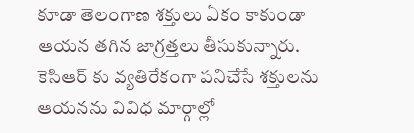కూడా తెలంగాణ శక్తులు ఏకం కాకుండా ఆయన తగిన జాగ్రత్తలు తీసుకున్నారు. కెసిఆర్ కు వ్యతిరేకంగా పనిచేసే శక్తులను ఆయనను వివిధ మార్గాల్లో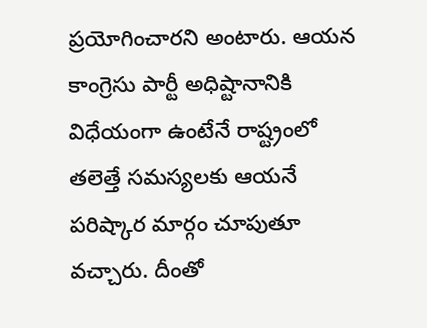ప్రయోగించారని అంటారు. ఆయన కాంగ్రెసు పార్టీ అధిష్టానానికి విధేయంగా ఉంటేనే రాష్ట్రంలో తలెత్తే సమస్యలకు ఆయనే పరిష్కార మార్గం చూపుతూ వచ్చారు. దీంతో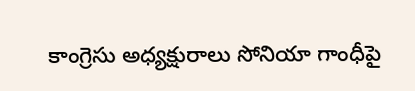కాంగ్రెసు అధ్యక్షురాలు సోనియా గాంధీపై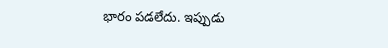భారం పడలేదు. ఇప్పుడు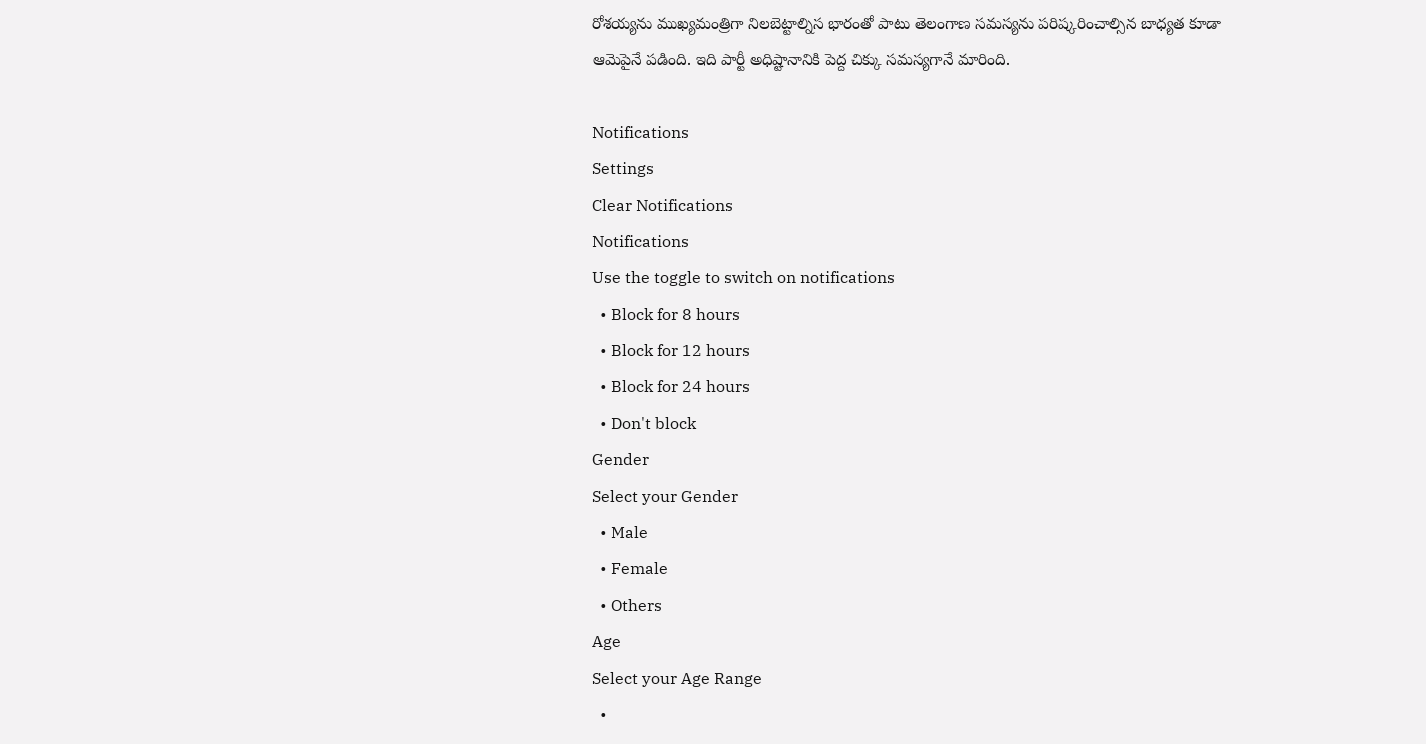రోశయ్యను ముఖ్యమంత్రిగా నిలబెట్టాల్నిస భారంతో పాటు తెలంగాణ సమస్యను పరిష్కరించాల్సిన బాధ్యత కూడా ఆమెపైనే పడింది. ఇది పార్టీ అధిష్టానానికి పెద్ద చిక్కు సమస్యగానే మారింది.

Notifications
Settings
Clear Notifications
Notifications
Use the toggle to switch on notifications
  • Block for 8 hours
  • Block for 12 hours
  • Block for 24 hours
  • Don't block
Gender
Select your Gender
  • Male
  • Female
  • Others
Age
Select your Age Range
  •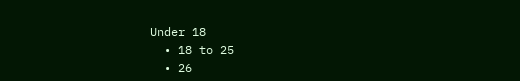Under 18
  • 18 to 25
  • 26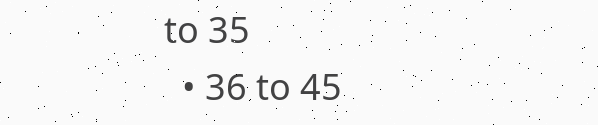to 35
  • 36 to 45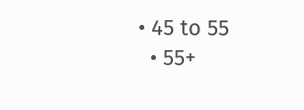• 45 to 55
  • 55+